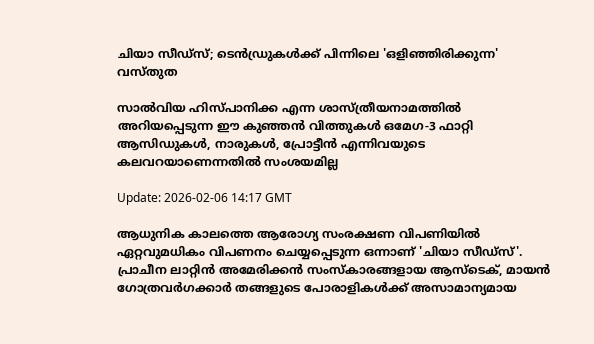ചിയാ സീഡ്സ്; ടെൻഡ്രുകൾക്ക് പിന്നിലെ 'ഒളിഞ്ഞിരിക്കുന്ന' വസ്തുത

സാൽവിയ ഹിസ്പാനിക്ക എന്ന ശാസ്ത്രീയനാമത്തിൽ അറിയപ്പെടുന്ന ഈ കുഞ്ഞൻ വിത്തുകൾ ഒമേഗ-3 ഫാറ്റി ആസിഡുകൾ, നാരുകൾ, പ്രോട്ടീൻ എന്നിവയുടെ കലവറയാണെന്നതിൽ സംശയമില്ല

Update: 2026-02-06 14:17 GMT

ആധുനിക കാലത്തെ ആരോഗ്യ സംരക്ഷണ വിപണിയിൽ ഏറ്റവുമധികം വിപണനം ചെയ്യപ്പെടുന്ന ഒന്നാണ് 'ചിയാ സീഡ്സ്'. പ്രാചീന ലാറ്റിൻ അമേരിക്കൻ സംസ്‌കാരങ്ങളായ ആസ്‌ടെക്, മായൻ ഗോത്രവർഗക്കാർ തങ്ങളുടെ പോരാളികൾക്ക് അസാമാന്യമായ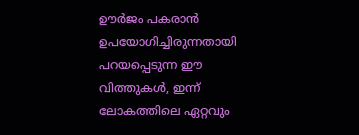ഊർജം പകരാൻ ഉപയോഗിച്ചിരുന്നതായി പറയപ്പെടുന്ന ഈ വിത്തുകൾ, ഇന്ന് ലോകത്തിലെ ഏറ്റവും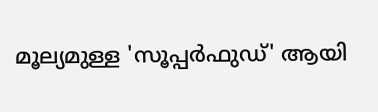മൂല്യമുള്ള 'സൂപ്പർഫുഡ്' ആയി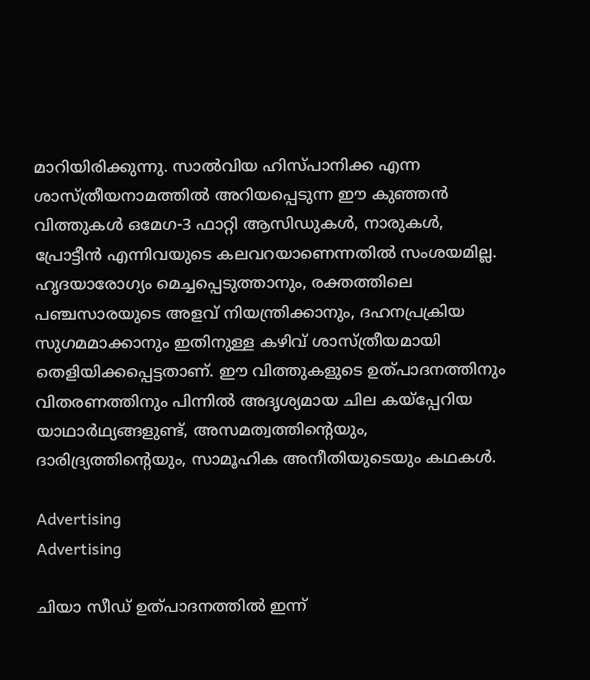മാറിയിരിക്കുന്നു. സാൽവിയ ഹിസ്പാനിക്ക എന്ന ശാസ്ത്രീയനാമത്തിൽ അറിയപ്പെടുന്ന ഈ കുഞ്ഞൻ വിത്തുകൾ ഒമേഗ-3 ഫാറ്റി ആസിഡുകൾ, നാരുകൾ, പ്രോട്ടീൻ എന്നിവയുടെ കലവറയാണെന്നതിൽ സംശയമില്ല. ഹൃദയാരോഗ്യം മെച്ചപ്പെടുത്താനും, രക്തത്തിലെ പഞ്ചസാരയുടെ അളവ് നിയന്ത്രിക്കാനും, ദഹനപ്രക്രിയ സുഗമമാക്കാനും ഇതിനുള്ള കഴിവ് ശാസ്ത്രീയമായി തെളിയിക്കപ്പെട്ടതാണ്. ഈ വിത്തുകളുടെ ഉത്പാദനത്തിനും വിതരണത്തിനും പിന്നിൽ അദൃശ്യമായ ചില കയ്പ്പേറിയ യാഥാർഥ്യങ്ങളുണ്ട്, അസമത്വത്തിന്റെയും, ദാരിദ്ര്യത്തിന്റെയും, സാമൂഹിക അനീതിയുടെയും കഥകൾ.

Advertising
Advertising

ചിയാ സീഡ് ഉത്പാദനത്തിൽ ഇന്ന്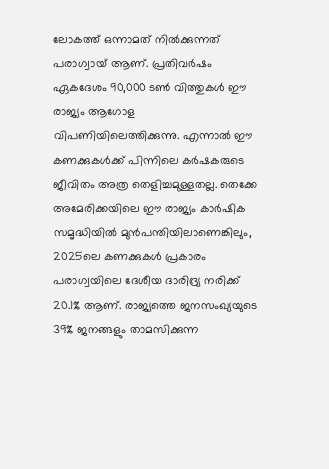ലോകത്ത് ഒന്നാമത് നിൽക്കുന്നത് പരാഗ്വായ് ആണ്. പ്രതിവർഷം ഏകദേശം 90,000 ടൺ വിത്തുകൾ ഈ രാജ്യം ആഗോള വിപണിയിലെത്തിക്കുന്നു. എന്നാൽ ഈ കണക്കുകൾക്ക് പിന്നിലെ കർഷകരുടെ ജീവിതം അത്ര തെളിച്ചമുള്ളതല്ല. തെക്കേ അമേരിക്കയിലെ ഈ രാജ്യം കാർഷിക സമൃദ്ധിയിൽ മുൻപന്തിയിലാണെങ്കിലും, 2025ലെ കണക്കുകൾ പ്രകാരം പരാഗ്വയിലെ ദേശീയ ദാരിദ്ര്യ നരിക്ക് 20.1% ആണ്. രാജ്യത്തെ ജനസംഖ്യയുടെ 39% ജനങ്ങളും താമസിക്കുന്ന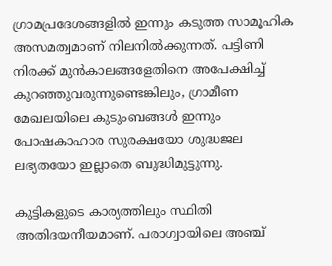ഗ്രാമപ്രദേശങ്ങളിൽ ഇന്നും കടുത്ത സാമൂഹിക അസമത്വമാണ് നിലനിൽക്കുന്നത്. പട്ടിണി നിരക്ക് മുൻകാലങ്ങളേതിനെ അപേക്ഷിച്ച് കുറഞ്ഞുവരുന്നുണ്ടെങ്കിലും, ഗ്രാമീണ മേഖലയിലെ കുടുംബങ്ങൾ ഇന്നും പോഷകാഹാര സുരക്ഷയോ ശുദ്ധജല ലഭ്യതയോ ഇല്ലാതെ ബുദ്ധിമുട്ടുന്നു.

കുട്ടികളുടെ കാര്യത്തിലും സ്ഥിതി അതിദയനീയമാണ്. പരാഗ്വായിലെ അഞ്ച്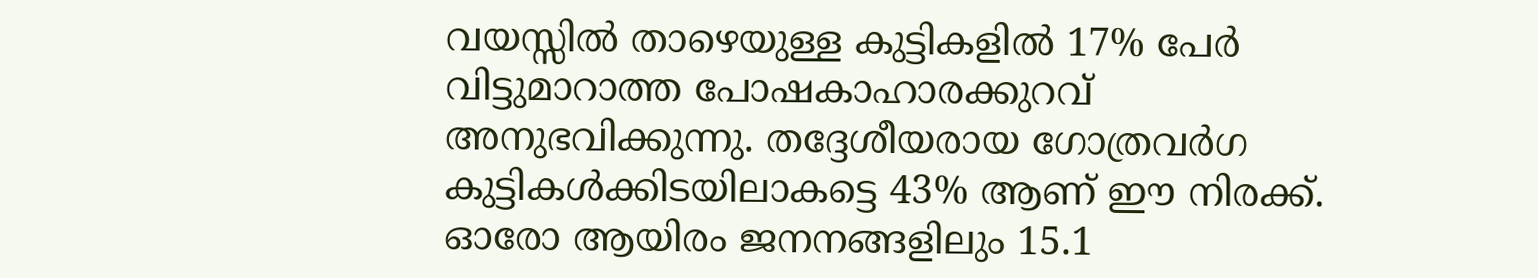വയസ്സിൽ താഴെയുള്ള കുട്ടികളിൽ 17% പേർ വിട്ടുമാറാത്ത പോഷകാഹാരക്കുറവ് അനുഭവിക്കുന്നു. തദ്ദേശീയരായ ഗോത്രവർഗ കുട്ടികൾക്കിടയിലാകട്ടെ 43% ആണ് ഈ നിരക്ക്. ഓരോ ആയിരം ജനനങ്ങളിലും 15.1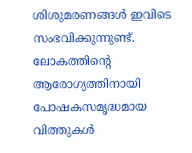ശിശുമരണങ്ങൾ ഇവിടെ സംഭവിക്കുന്നുണ്ട്. ലോകത്തിന്റെ ആരോഗ്യത്തിനായി പോഷകസമൃദ്ധമായ വിത്തുകൾ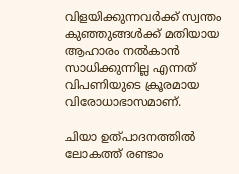വിളയിക്കുന്നവർക്ക് സ്വന്തം കുഞ്ഞുങ്ങൾക്ക് മതിയായ ആഹാരം നൽകാൻ സാധിക്കുന്നില്ല എന്നത് വിപണിയുടെ ക്രൂരമായ വിരോധാഭാസമാണ്.

ചിയാ ഉത്പാദനത്തിൽ ലോകത്ത് രണ്ടാം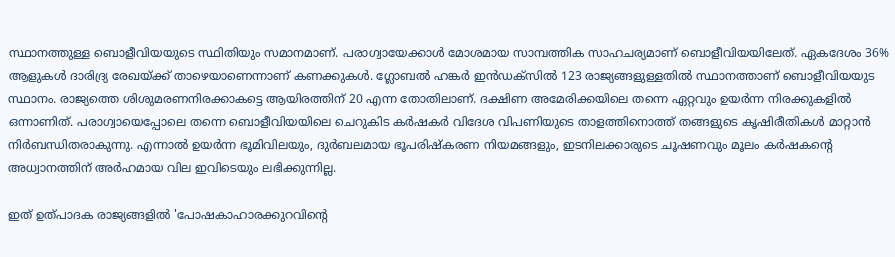സ്ഥാനത്തുള്ള ബൊളീവിയയുടെ സ്ഥിതിയും സമാനമാണ്. പരാഗ്വായേക്കാൾ മോശമായ സാമ്പത്തിക സാഹചര്യമാണ് ബൊളീവിയയിലേത്. ഏകദേശം 36% ആളുകൾ ദാരിദ്ര്യ രേഖയ്ക്ക് താഴെയാണെന്നാണ് കണക്കുകൾ. ഗ്ലോബൽ ഹങ്കർ ഇൻഡക്സിൽ 123 രാജ്യങ്ങളുള്ളതിൽ സ്ഥാനത്താണ് ബൊളീവിയയുട സ്ഥാനം. രാജ്യത്തെ ശിശുമരണനിരക്കാകട്ടെ ആയിരത്തിന് 20 എന്ന തോതിലാണ്. ദക്ഷിണ അമേരിക്കയിലെ തന്നെ ഏറ്റവും ഉയർന്ന നിരക്കുകളിൽ ഒന്നാണിത്. പരാഗ്വായെപ്പോലെ തന്നെ ബൊളീവിയയിലെ ചെറുകിട കർഷകർ വിദേശ വിപണിയുടെ താളത്തിനൊത്ത് തങ്ങളുടെ കൃഷിരീതികൾ മാറ്റാൻ നിർബന്ധിതരാകുന്നു. എന്നാൽ ഉയർന്ന ഭൂമിവിലയും, ദുർബലമായ ഭൂപരിഷ്കരണ നിയമങ്ങളും, ഇടനിലക്കാരുടെ ചൂഷണവും മൂലം കർഷകന്റെ അധ്വാനത്തിന് അർഹമായ വില ഇവിടെയും ലഭിക്കുന്നില്ല.

ഇത് ഉത്പാദക രാജ്യങ്ങളിൽ 'പോഷകാഹാരക്കുറവിന്റെ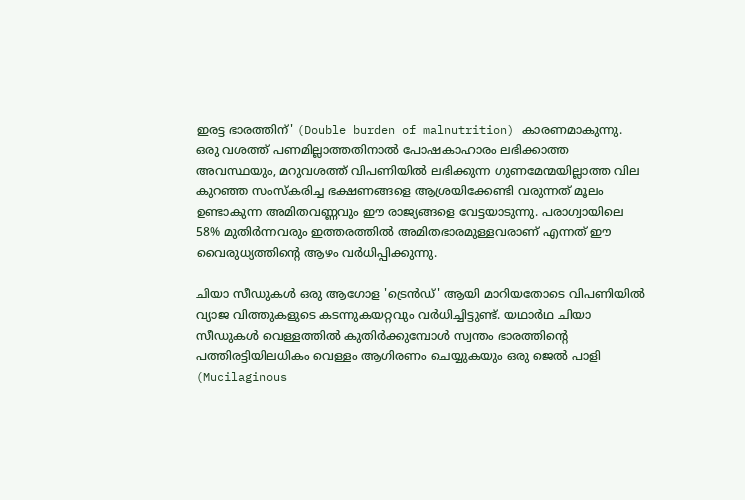ഇരട്ട ഭാരത്തിന്' (Double burden of malnutrition) കാരണമാകുന്നു. ഒരു വശത്ത് പണമില്ലാത്തതിനാൽ പോഷകാഹാരം ലഭിക്കാത്ത അവസ്ഥയും, മറുവശത്ത് വിപണിയിൽ ലഭിക്കുന്ന ഗുണമേന്മയില്ലാത്ത വില കുറഞ്ഞ സംസ്കരിച്ച ഭക്ഷണങ്ങളെ ആശ്രയിക്കേണ്ടി വരുന്നത് മൂലം ഉണ്ടാകുന്ന അമിതവണ്ണവും ഈ രാജ്യങ്ങളെ വേട്ടയാടുന്നു. പരാഗ്വായിലെ 58% മുതിർന്നവരും ഇത്തരത്തിൽ അമിതഭാരമുള്ളവരാണ് എന്നത് ഈ വൈരുധ്യത്തിന്റെ ആഴം വർധിപ്പിക്കുന്നു.

ചിയാ സീഡുകൾ ഒരു ആഗോള 'ട്രെൻഡ്' ആയി മാറിയതോടെ വിപണിയിൽ വ്യാജ വിത്തുകളുടെ കടന്നുകയറ്റവും വർധിച്ചിട്ടുണ്ട്. യഥാർഥ ചിയാ സീഡുകൾ വെള്ളത്തിൽ കുതിർക്കുമ്പോൾ സ്വന്തം ഭാരത്തിന്റെ പത്തിരട്ടിയിലധികം വെള്ളം ആഗിരണം ചെയ്യുകയും ഒരു ജെൽ പാളി (Mucilaginous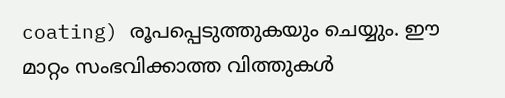coating) രൂപപ്പെടുത്തുകയും ചെയ്യും. ഈ മാറ്റം സംഭവിക്കാത്ത വിത്തുകൾ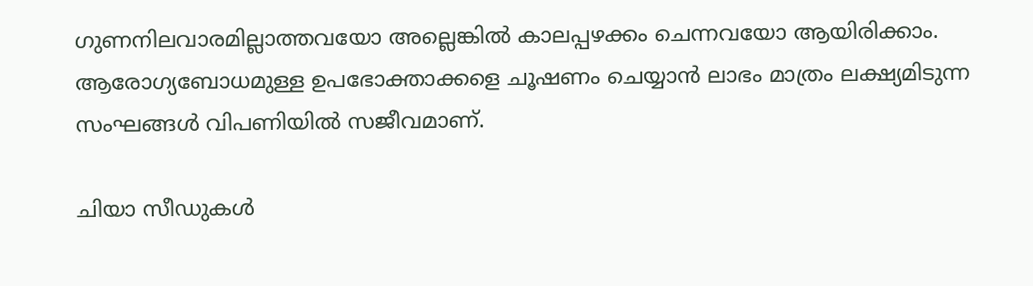ഗുണനിലവാരമില്ലാത്തവയോ അല്ലെങ്കിൽ കാലപ്പഴക്കം ചെന്നവയോ ആയിരിക്കാം. ആരോഗ്യബോധമുള്ള ഉപഭോക്താക്കളെ ചൂഷണം ചെയ്യാൻ ലാഭം മാത്രം ലക്ഷ്യമിടുന്ന സംഘങ്ങൾ വിപണിയിൽ സജീവമാണ്.

ചിയാ സീഡുകൾ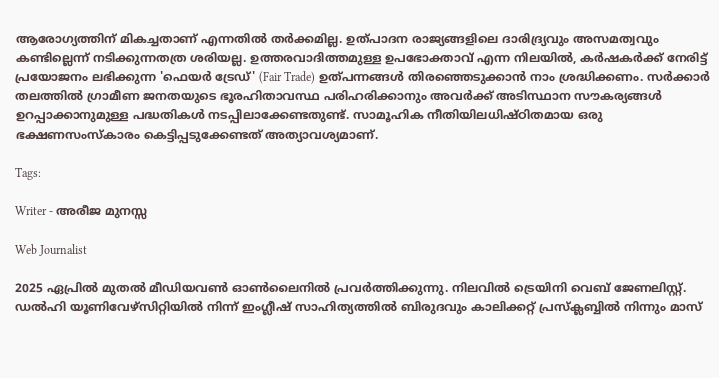ആരോഗ്യത്തിന് മികച്ചതാണ് എന്നതിൽ തർക്കമില്ല. ഉത്പാദന രാജ്യങ്ങളിലെ ദാരിദ്ര്യവും അസമത്വവും കണ്ടില്ലെന്ന് നടിക്കുന്നതത്ര ശരിയല്ല. ഉത്തരവാദിത്തമുള്ള ഉപഭോക്താവ് എന്ന നിലയിൽ, കർഷകർക്ക് നേരിട്ട് പ്രയോജനം ലഭിക്കുന്ന 'ഫെയർ ട്രേഡ്' (Fair Trade) ഉത്പന്നങ്ങൾ തിരഞ്ഞെടുക്കാൻ നാം ശ്രദ്ധിക്കണം. സർക്കാർ തലത്തിൽ ഗ്രാമീണ ജനതയുടെ ഭൂരഹിതാവസ്ഥ പരിഹരിക്കാനും അവർക്ക് അടിസ്ഥാന സൗകര്യങ്ങൾ ഉറപ്പാക്കാനുമുള്ള പദ്ധതികൾ നടപ്പിലാക്കേണ്ടതുണ്ട്. സാമൂഹിക നീതിയിലധിഷ്ഠിതമായ ഒരു ഭക്ഷണസംസ്‌കാരം കെട്ടിപ്പടുക്കേണ്ടത് അത്യാവശ്യമാണ്.

Tags:

Writer - അരീജ മുനസ്സ

Web Journalist

2025 ഏപ്രിൽ മുതൽ മീഡിയവൺ ഓൺലൈനിൽ പ്രവർത്തിക്കുന്നു. നിലവിൽ ട്രെയിനി വെബ് ജേണലിസ്റ്റ്. ഡൽഹി യൂണിവേഴ്‌സിറ്റിയിൽ നിന്ന് ഇംഗ്ലീഷ് സാഹിത്യത്തിൽ ബിരുദവും കാലിക്കറ്റ് പ്രസ്‌ക്ലബ്ബിൽ നിന്നും മാസ്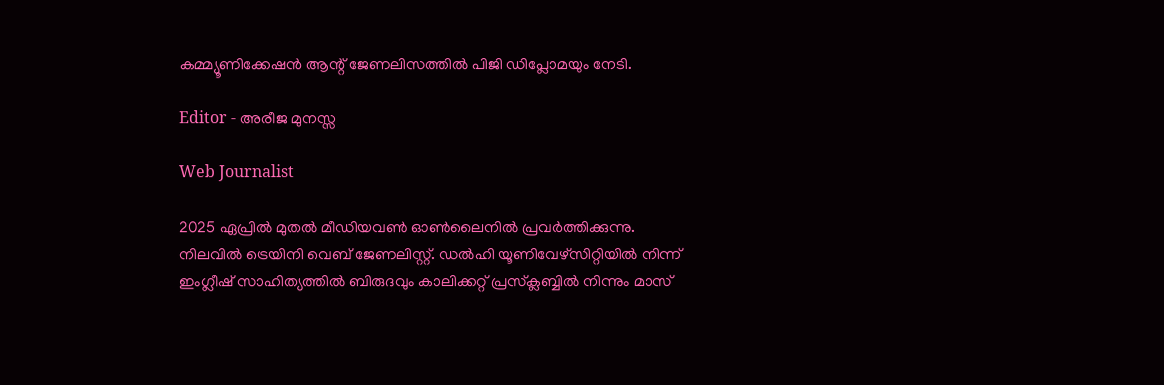കമ്മ്യൂണിക്കേഷൻ ആന്റ് ജേണലിസത്തിൽ പിജി ഡിപ്ലോമയും നേടി.

Editor - അരീജ മുനസ്സ

Web Journalist

2025 ഏപ്രിൽ മുതൽ മീഡിയവൺ ഓൺലൈനിൽ പ്രവർത്തിക്കുന്നു. നിലവിൽ ട്രെയിനി വെബ് ജേണലിസ്റ്റ്. ഡൽഹി യൂണിവേഴ്‌സിറ്റിയിൽ നിന്ന് ഇംഗ്ലീഷ് സാഹിത്യത്തിൽ ബിരുദവും കാലിക്കറ്റ് പ്രസ്‌ക്ലബ്ബിൽ നിന്നും മാസ്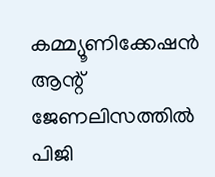കമ്മ്യൂണിക്കേഷൻ ആന്റ് ജേണലിസത്തിൽ പിജി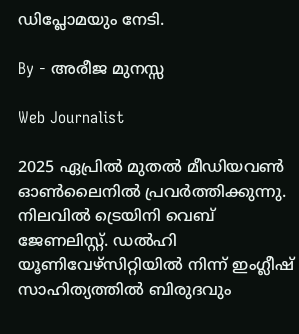ഡിപ്ലോമയും നേടി.

By - അരീജ മുനസ്സ

Web Journalist

2025 ഏപ്രിൽ മുതൽ മീഡിയവൺ ഓൺലൈനിൽ പ്രവർത്തിക്കുന്നു. നിലവിൽ ട്രെയിനി വെബ് ജേണലിസ്റ്റ്. ഡൽഹി യൂണിവേഴ്‌സിറ്റിയിൽ നിന്ന് ഇംഗ്ലീഷ് സാഹിത്യത്തിൽ ബിരുദവും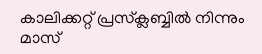കാലിക്കറ്റ് പ്രസ്‌ക്ലബ്ബിൽ നിന്നും മാസ്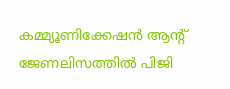കമ്മ്യൂണിക്കേഷൻ ആന്റ് ജേണലിസത്തിൽ പിജി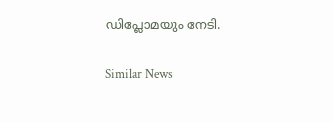ഡിപ്ലോമയും നേടി.

Similar News